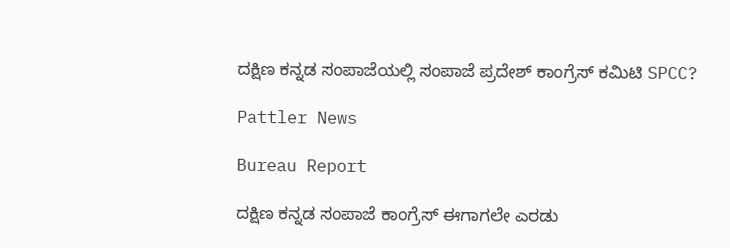ದಕ್ಷಿಣ ಕನ್ನಡ ಸಂಪಾಜೆಯಲ್ಲಿ ಸಂಪಾಜೆ ಪ್ರದೇಶ್ ಕಾಂಗ್ರೆಸ್ ಕಮಿಟಿ SPCC?

Pattler News

Bureau Report

ದಕ್ಷಿಣ ಕನ್ನಡ ಸಂಪಾಜೆ ಕಾಂಗ್ರೆಸ್ ಈಗಾಗಲೇ ಎರಡು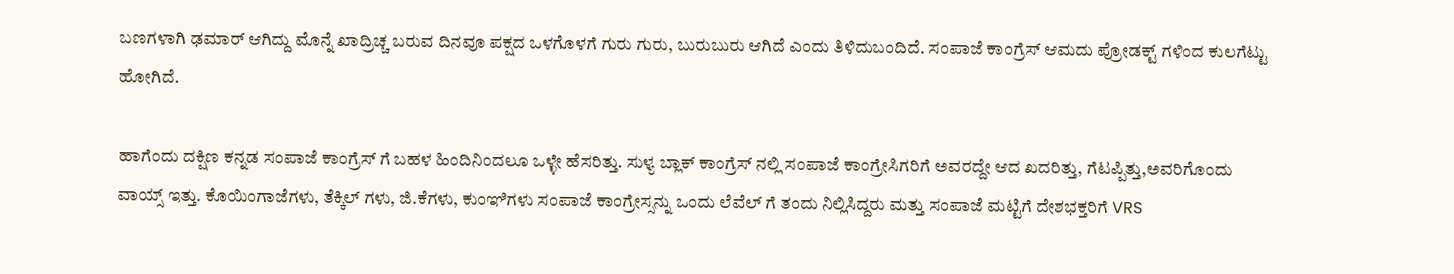ಬಣಗಳಾಗಿ ಢಮಾರ್ ಆಗಿದ್ದು ಮೊನ್ನೆ ಖಾದ್ರಿಚ್ಚ ಬರುವ ದಿನವೂ ಪಕ್ಷದ ಒಳಗೊಳಗೆ ಗುರು ಗುರು, ಬುರುಬುರು ಆಗಿದೆ ಎಂದು ತಿಳಿದುಬಂದಿದೆ. ಸಂಪಾಜೆ ಕಾಂಗ್ರೆಸ್ ಆಮದು ಪ್ರೋಡಕ್ಟ್ ಗಳಿಂದ ಕುಲಗೆಟ್ಟು ಹೋಗಿದೆ.

ಹಾಗೆಂದು ದಕ್ಷಿಣ ಕನ್ನಡ ಸಂಪಾಜೆ ಕಾಂಗ್ರೆಸ್ ಗೆ ಬಹಳ ಹಿಂದಿನಿಂದಲೂ ಒಳ್ಳೇ ಹೆಸರಿತ್ತು. ಸುಳ್ಯ ಬ್ಲಾಕ್ ಕಾಂಗ್ರೆಸ್ ನಲ್ಲಿ ಸಂಪಾಜೆ ಕಾಂಗ್ರೇಸಿಗರಿಗೆ ಅವರದ್ದೇ ಆದ ಖದರಿತ್ತು, ಗೆಟಪ್ಪಿತ್ತು,ಅವರಿಗೊಂದು ವಾಯ್ಸ್ ಇತ್ತು. ಕೊಯಿಂಗಾಜೆಗಳು, ತೆಕ್ಕಿಲ್ ಗಳು, ಜಿ.ಕೆಗಳು, ಕುಂಞಿಗಳು ಸಂಪಾಜೆ ಕಾಂಗ್ರೇಸ್ಸನ್ನು ಒಂದು ಲೆವೆಲ್ ಗೆ ತಂದು ನಿಲ್ಲಿಸಿದ್ದರು ಮತ್ತು ಸಂಪಾಜೆ ಮಟ್ಟಿಗೆ ದೇಶಭಕ್ತರಿಗೆ VRS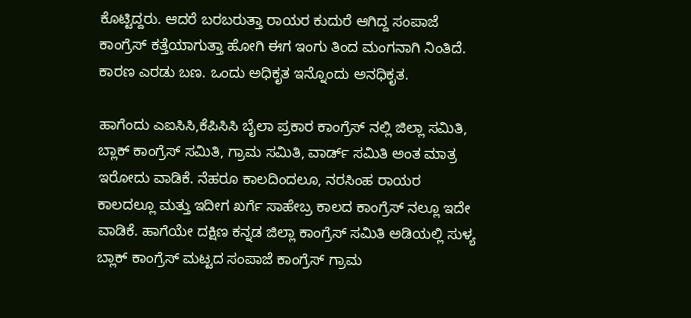ಕೊಟ್ಟಿದ್ದರು. ಆದರೆ ಬರಬರುತ್ತಾ ರಾಯರ ಕುದುರೆ ಆಗಿದ್ದ ಸಂಪಾಜೆ ಕಾಂಗ್ರೆಸ್ ಕತ್ತೆಯಾಗುತ್ತಾ ಹೋಗಿ ಈಗ ಇಂಗು ತಿಂದ ಮಂಗನಾಗಿ ನಿಂತಿದೆ. ಕಾರಣ ಎರಡು ಬಣ. ಒಂದು ಅಧಿಕೃತ ಇನ್ನೊಂದು ಅನಧಿಕೃತ.

ಹಾಗೆಂದು ಎಐಸಿಸಿ,ಕೆಪಿಸಿಸಿ ಬೈಲಾ ಪ್ರಕಾರ ಕಾಂಗ್ರೆಸ್ ನಲ್ಲಿ ಜಿಲ್ಲಾ ಸಮಿತಿ, ಬ್ಲಾಕ್ ಕಾಂಗ್ರೆಸ್ ಸಮಿತಿ, ಗ್ರಾಮ ಸಮಿತಿ, ವಾರ್ಡ್ ಸಮಿತಿ ಅಂತ ಮಾತ್ರ ಇರೋದು ವಾಡಿಕೆ. ನೆಹರೂ ಕಾಲದಿಂದಲೂ, ನರಸಿಂಹ ರಾಯರ ಕಾಲದಲ್ಲೂ ಮತ್ತು ಇದೀಗ ಖರ್ಗೆ ಸಾಹೇಬ್ರ ಕಾಲದ ಕಾಂಗ್ರೆಸ್ ನಲ್ಲೂ ಇದೇ ವಾಡಿಕೆ. ಹಾಗೆಯೇ ದಕ್ಷಿಣ ಕನ್ನಡ ಜಿಲ್ಲಾ ಕಾಂಗ್ರೆಸ್ ಸಮಿತಿ ಅಡಿಯಲ್ಲಿ ಸುಳ್ಯ ಬ್ಲಾಕ್ ಕಾಂಗ್ರೆಸ್ ಮಟ್ಟದ ಸಂಪಾಜೆ ಕಾಂಗ್ರೆಸ್ ಗ್ರಾಮ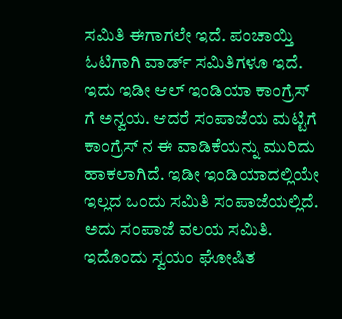ಸಮಿತಿ ಈಗಾಗಲೇ ಇದೆ. ಪಂಚಾಯ್ತಿ ಓಟಿಗಾಗಿ ವಾರ್ಡ್ ಸಮಿತಿಗಳೂ ಇದೆ. ಇದು ಇಡೀ ಆಲ್ ಇಂಡಿಯಾ ಕಾಂಗ್ರೆಸ್ ಗೆ ಅನ್ವಯ. ಆದರೆ ಸಂಪಾಜೆಯ ಮಟ್ಟಿಗೆ ಕಾಂಗ್ರೆಸ್ ನ ಈ ವಾಡಿಕೆಯನ್ನು ಮುರಿದು ಹಾಕಲಾಗಿದೆ. ಇಡೀ ಇಂಡಿಯಾದಲ್ಲಿಯೇ ಇಲ್ಲದ ಒಂದು ಸಮಿತಿ ಸಂಪಾಜೆಯಲ್ಲಿದೆ. ಅದು ಸಂಪಾಜೆ ವಲಯ ಸಮಿತಿ. ಇದೊಂದು ಸ್ವಯಂ ಘೋಷಿತ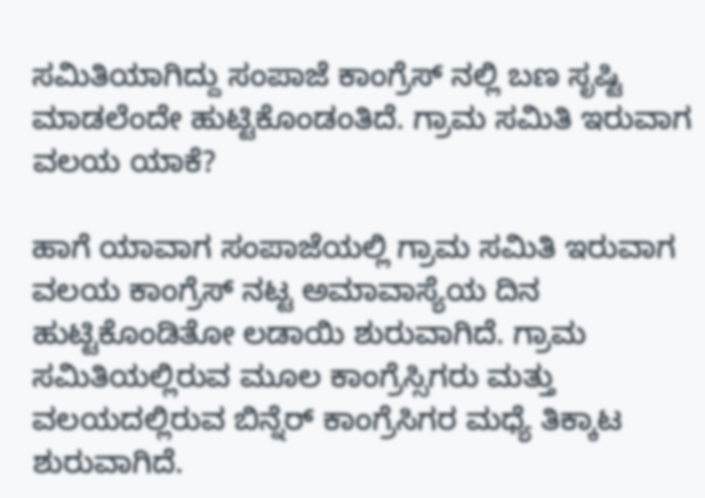ಸಮಿತಿಯಾಗಿದ್ದು ಸಂಪಾಜೆ ಕಾಂಗ್ರೆಸ್ ನಲ್ಲಿ ಬಣ ಸೃಷ್ಟಿ ಮಾಡಲೆಂದೇ ಹುಟ್ಟಿಕೊಂಡಂತಿದೆ. ಗ್ರಾಮ ಸಮಿತಿ ಇರುವಾಗ ವಲಯ ಯಾಕೆ?

ಹಾಗೆ ಯಾವಾಗ ಸಂಪಾಜೆಯಲ್ಲಿ ಗ್ರಾಮ ಸಮಿತಿ ಇರುವಾಗ ವಲಯ ಕಾಂಗ್ರೆಸ್ ನಟ್ಟ ಅಮಾವಾಸ್ಯೆಯ ದಿನ ಹುಟ್ಟಿಕೊಂಡಿತೋ ಲಡಾಯಿ ಶುರುವಾಗಿದೆ. ಗ್ರಾಮ ಸಮಿತಿಯಲ್ಲಿರುವ ಮೂಲ ಕಾಂಗ್ರೆಸ್ಸಿಗರು ಮತ್ತು ವಲಯದಲ್ಲಿರುವ ಬಿನ್ನೆರ್ ಕಾಂಗ್ರೆಸಿಗರ ಮಧ್ಯೆ ತಿಕ್ಕಾಟ ಶುರುವಾಗಿದೆ.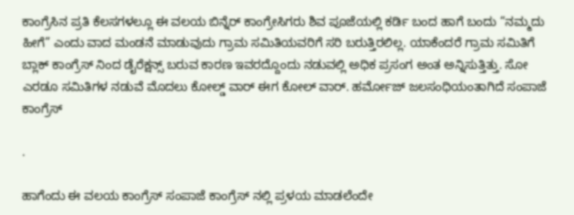ಕಾಂಗ್ರೆಸಿನ ಪ್ರತಿ ಕೆಲಸಗಳಲ್ಲೂ ಈ ವಲಯ ಬಿನ್ನೆರ್ ಕಾಂಗ್ರೇಸಿಗರು ಶಿವ ಪೂಜೆಯಲ್ಲಿ ಕರ್ಡಿ ಬಂದ ಹಾಗೆ ಬಂದು “ನಮ್ಮದು ಹೀಗೆ” ಎಂದು ವಾದ ಮಂಡನೆ ಮಾಡುವುದು ಗ್ರಾಮ ಸಮಿತಿಯವರಿಗೆ ಸರಿ ಬರುತ್ತಿರಲಿಲ್ಲ. ಯಾಕೆಂದರೆ ಗ್ರಾಮ ಸಮಿತಿಗೆ ಬ್ಲಾಕ್ ಕಾಂಗ್ರೆಸ್ ನಿಂದ ಡೈರೆಕ್ಷನ್ಸ್ ಬರುವ ಕಾರಣ ಇವರದ್ದೊಂದು ನಡುವಲ್ಲಿ ಅಧಿಕ ಪ್ರಸಂಗ ಅಂತ ಅನ್ನಿಸುತ್ತಿತ್ತು. ಸೋ ಎರಡೂ ಸಮಿತಿಗಳ ನಡುವೆ ಮೊದಲು ಕೋಲ್ಡ್ ವಾರ್ ಈಗ ಕೋಲ್ ವಾರ್. ಹರ್ಮೋಜ್ ಜಲಸಂಧಿಯಂತಾಗಿದೆ ಸಂಪಾಜೆ ಕಾಂಗ್ರೆಸ್

.

ಹಾಗೆಂದು ಈ ವಲಯ ಕಾಂಗ್ರೆಸ್ ಸಂಪಾಜೆ ಕಾಂಗ್ರೆಸ್ ನಲ್ಲಿ ಪ್ರಳಯ ಮಾಡಲೆಂದೇ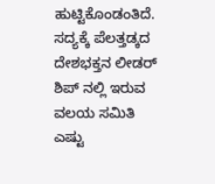ಹುಟ್ಟಿಕೊಂಡಂತಿದೆ. ಸದ್ಯಕ್ಕೆ ಪೆಲತ್ತಡ್ಕದ ದೇಶಭಕ್ತನ ಲೀಡರ್ ಶಿಪ್ ನಲ್ಲಿ ಇರುವ ವಲಯ ಸಮಿತಿ ಎಷ್ಟು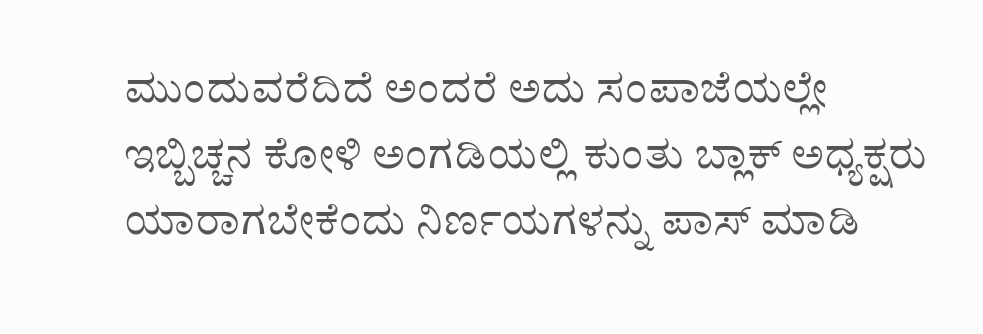ಮುಂದುವರೆದಿದೆ ಅಂದರೆ ಅದು ಸಂಪಾಜೆಯಲ್ಲೇ ಇಬ್ಬಿಚ್ಚನ ಕೋಳಿ ಅಂಗಡಿಯಲ್ಲಿ ಕುಂತು ಬ್ಲಾಕ್ ಅಧ್ಯಕ್ಷರು ಯಾರಾಗಬೇಕೆಂದು ನಿರ್ಣಯಗಳನ್ನು ಪಾಸ್ ಮಾಡಿ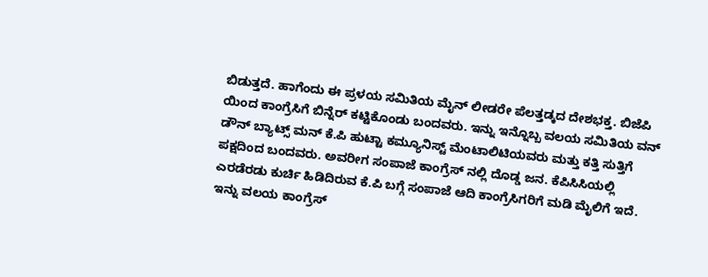ಬಿಡುತ್ತದೆ. ಹಾಗೆಂದು ಈ ಪ್ರಳಯ ಸಮಿತಿಯ ಮೈನ್ ಲೀಡರೇ ಪೆಲತ್ತಡ್ಕದ ದೇಶಭಕ್ತ. ಬಿಜೆಪಿ ಯಿಂದ ಕಾಂಗ್ರೆಸಿಗೆ ಬಿನ್ನೆರ್ ಕಟ್ಟಿಕೊಂಡು ಬಂದವರು. ಇನ್ನು ಇನ್ನೊಬ್ಬ ವಲಯ ಸಮಿತಿಯ ವನ್ ಡೌನ್ ಬ್ಯಾಟ್ಸ್ ಮನ್ ಕೆ.ಪಿ ಹುಟ್ಟಾ ಕಮ್ಯೂನಿಸ್ಟ್ ಮೆಂಟಾಲಿಟಿಯವರು ಮತ್ತು ಕತ್ತಿ ಸುತ್ತಿಗೆ ಪಕ್ಷದಿಂದ ಬಂದವರು. ಅವರೀಗ ಸಂಪಾಜೆ ಕಾಂಗ್ರೆಸ್ ನಲ್ಲಿ ದೊಡ್ಡ ಜನ. ಕೆಪಿಸಿಸಿಯಲ್ಲಿ ಎರಡೆರಡು ಕುರ್ಚಿ ಹಿಡಿದಿರುವ ಕೆ.ಪಿ ಬಗ್ಗೆ ಸಂಪಾಜೆ ಆದಿ ಕಾಂಗ್ರೆಸಿಗರಿಗೆ ಮಡಿ ಮೈಲಿಗೆ ಇದೆ. ಇನ್ನು ವಲಯ ಕಾಂಗ್ರೆಸ್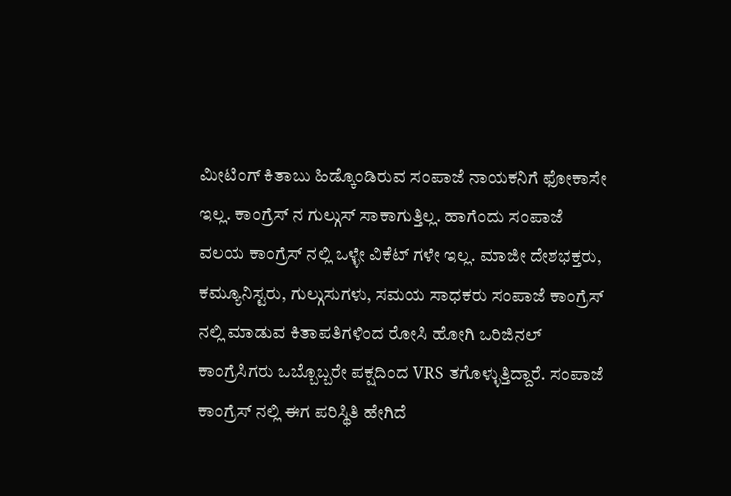ಮೀಟಿಂಗ್ ಕಿತಾಬು ಹಿಡ್ಕೊಂಡಿರುವ ಸಂಪಾಜೆ ನಾಯಕನಿಗೆ ಫೋಕಾಸೇ ಇಲ್ಲ. ಕಾಂಗ್ರೆಸ್ ನ ಗುಲ್ಗುಸ್ ಸಾಕಾಗುತ್ತಿಲ್ಲ. ಹಾಗೆಂದು ಸಂಪಾಜೆ ವಲಯ ಕಾಂಗ್ರೆಸ್ ನಲ್ಲಿ ಒಳ್ಳೇ ವಿಕೆಟ್ ಗಳೇ ಇಲ್ಲ. ಮಾಜೀ ದೇಶಭಕ್ತರು, ಕಮ್ಯೂನಿಸ್ಟರು, ಗುಲ್ಗುಸುಗಳು, ಸಮಯ ಸಾಧಕರು ಸಂಪಾಜೆ ಕಾಂಗ್ರೆಸ್ ನಲ್ಲಿ ಮಾಡುವ ಕಿತಾಪತಿಗಳಿಂದ ರೋಸಿ ಹೋಗಿ ಒರಿಜಿನಲ್ ಕಾಂಗ್ರೆಸಿಗರು ಒಬ್ಬೊಬ್ಬರೇ ಪಕ್ಷದಿಂದ VRS ತಗೊಳ್ಳುತ್ತಿದ್ದಾರೆ. ಸಂಪಾಜೆ ಕಾಂಗ್ರೆಸ್ ನಲ್ಲಿ ಈಗ ಪರಿಸ್ಥಿತಿ ಹೇಗಿದೆ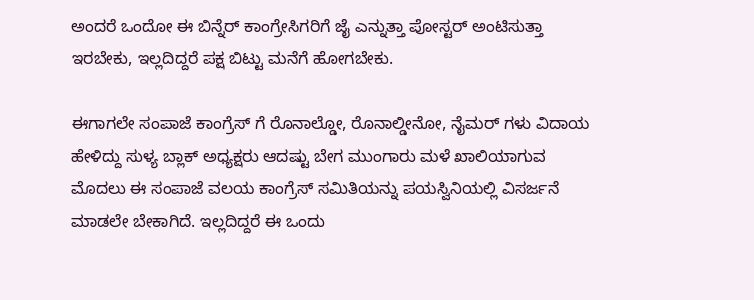ಅಂದರೆ ಒಂದೋ ಈ ಬಿನ್ನೆರ್ ಕಾಂಗ್ರೇಸಿಗರಿಗೆ ಜೈ ಎನ್ನುತ್ತಾ ಪೋಸ್ಟರ್ ಅಂಟಿಸುತ್ತಾ ಇರಬೇಕು, ಇಲ್ಲದಿದ್ದರೆ ಪಕ್ಷ ಬಿಟ್ಟು ಮನೆಗೆ ಹೋಗಬೇಕು.

ಈಗಾಗಲೇ ಸಂಪಾಜೆ ಕಾಂಗ್ರೆಸ್ ಗೆ ರೊನಾಲ್ಡೋ, ರೊನಾಲ್ಡೀನೋ, ನೈಮರ್ ಗಳು ವಿದಾಯ ಹೇಳಿದ್ದು ಸುಳ್ಯ ಬ್ಲಾಕ್ ಅಧ್ಯಕ್ಷರು ಆದಷ್ಟು ಬೇಗ ಮುಂಗಾರು ಮಳೆ ಖಾಲಿಯಾಗುವ ಮೊದಲು ಈ ಸಂಪಾಜೆ ವಲಯ ಕಾಂಗ್ರೆಸ್ ಸಮಿತಿಯನ್ನು ಪಯಸ್ವಿನಿಯಲ್ಲಿ ವಿಸರ್ಜನೆ ಮಾಡಲೇ ಬೇಕಾಗಿದೆ. ಇಲ್ಲದಿದ್ದರೆ ಈ ಒಂದು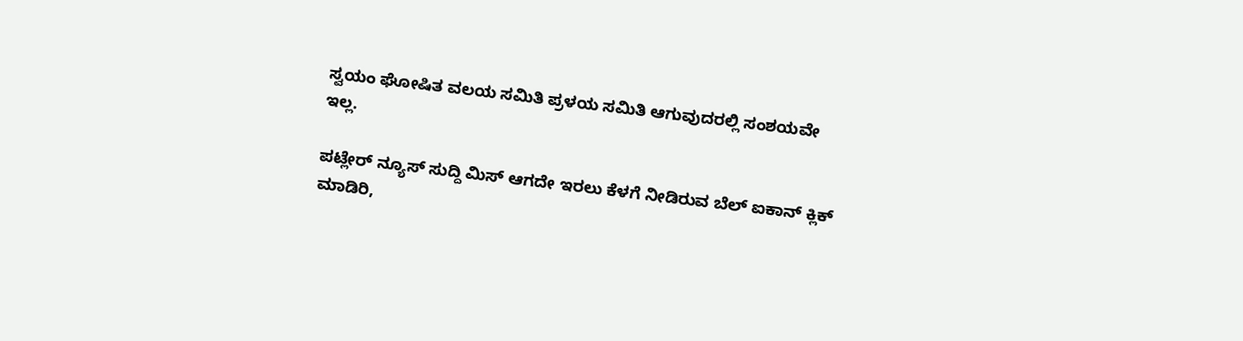ಸ್ವಯಂ ಘೋಷಿತ ವಲಯ ಸಮಿತಿ ಪ್ರಳಯ ಸಮಿತಿ ಆಗುವುದರಲ್ಲಿ ಸಂಶಯವೇ ಇಲ್ಲ.

ಪಟ್ಲೇರ್ ನ್ಯೂಸ್ ಸುದ್ದಿ ಮಿಸ್ ಆಗದೇ ಇರಲು ಕೆಳಗೆ ನೀಡಿರುವ ಬೆಲ್ ಐಕಾನ್ ಕ್ಲಿಕ್ ಮಾಡಿರಿ,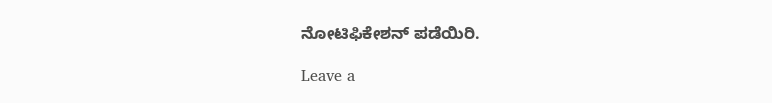ನೋಟಿಫಿಕೇಶನ್ ಪಡೆಯಿರಿ.

Leave a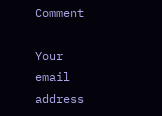Comment

Your email address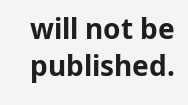will not be published.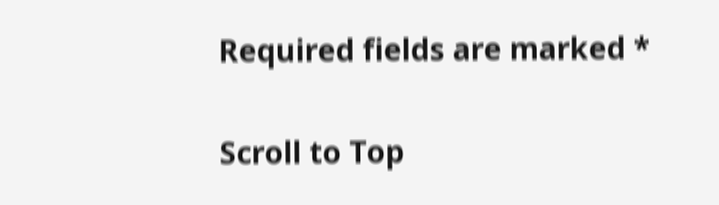Required fields are marked *

Scroll to Top